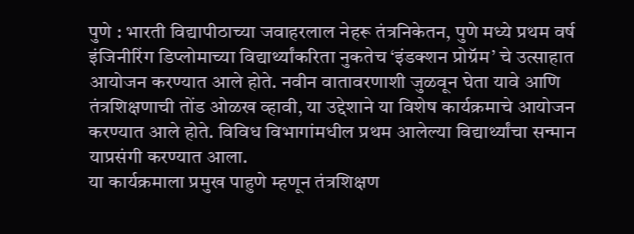पुणे : भारती विद्यापीठाच्या जवाहरलाल नेहरू तंत्रनिकेतन, पुणे मध्ये प्रथम वर्ष इंजिनीरिंग डिप्लोमाच्या विद्यार्थ्यांकरिता नुकतेच ‘इंडक्शन प्रोग्रॅम’ चे उत्साहात आयोजन करण्यात आले होते. नवीन वातावरणाशी जुळवून घेता यावे आणि तंत्रशिक्षणाची तोंड ओळख व्हावी, या उद्देशाने या विशेष कार्यक्रमाचे आयोजन करण्यात आले होते. विविध विभागांमधील प्रथम आलेल्या विद्यार्थ्यांचा सन्मान याप्रसंगी करण्यात आला.
या कार्यक्रमाला प्रमुख पाहुणे म्हणून तंत्रशिक्षण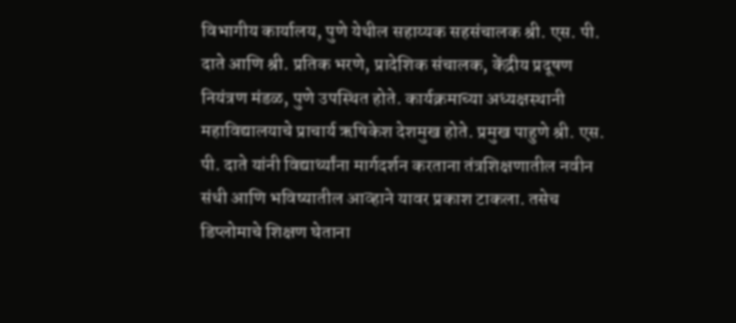विभागीय कार्यालय, पुणे येथील सहाय्यक सहसंचालक श्री. एस. पी. दाते आणि श्री. प्रतिक भरणे, प्रादेशिक संचालक, केंद्रीय प्रदूषण नियंत्रण मंडळ, पुणे उपस्थित होते. कार्यक्रमाच्या अध्यक्षस्थानी महाविद्यालयाचे प्राचार्य ऋषिकेश देशमुख होते. प्रमुख पाहुणे श्री. एस. पी. दाते यांनी विद्यार्थ्यांना मार्गदर्शन करताना तंत्रशिक्षणातील नवीन संधी आणि भविष्यातील आव्हाने यावर प्रकाश टाकला. तसेच डिप्लोमाचे शिक्षण घेताना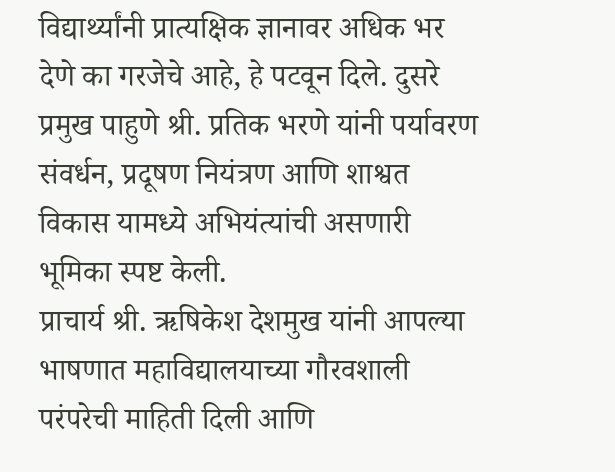विद्यार्थ्यांनी प्रात्यक्षिक ज्ञानावर अधिक भर देणे का गरजेचे आहे, हे पटवून दिले. दुसरे प्रमुख पाहुणे श्री. प्रतिक भरणे यांनी पर्यावरण संवर्धन, प्रदूषण नियंत्रण आणि शाश्वत विकास यामध्ये अभियंत्यांची असणारी भूमिका स्पष्ट केली.
प्राचार्य श्री. ऋषिकेश देशमुख यांनी आपल्या भाषणात महाविद्यालयाच्या गौरवशाली परंपरेची माहिती दिली आणि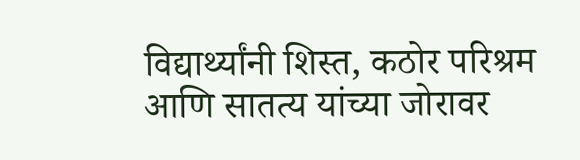विद्यार्थ्यांनी शिस्त, कठोर परिश्रम आणि सातत्य यांच्या जोरावर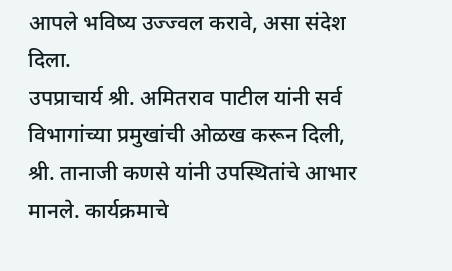आपले भविष्य उज्ज्वल करावे, असा संदेश दिला.
उपप्राचार्य श्री. अमितराव पाटील यांनी सर्व विभागांच्या प्रमुखांची ओळख करून दिली, श्री. तानाजी कणसे यांनी उपस्थितांचे आभार मानले. कार्यक्रमाचे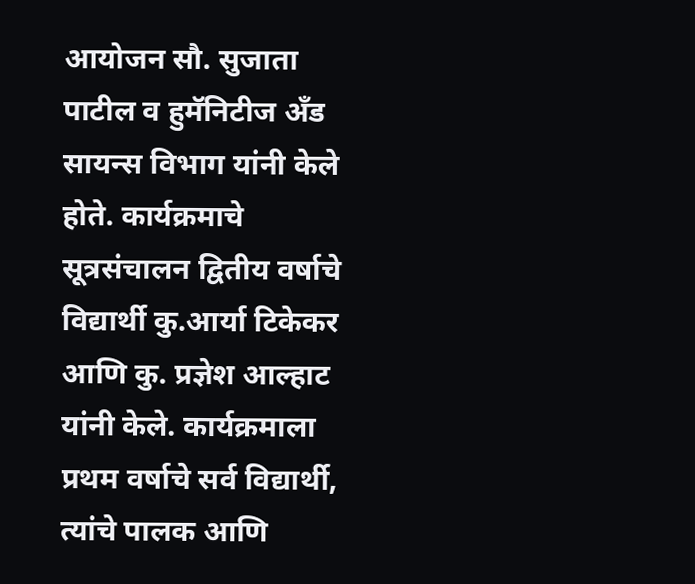आयोजन सौ. सुजाता पाटील व हुमॅनिटीज अँड सायन्स विभाग यांनी केले होते. कार्यक्रमाचे सूत्रसंचालन द्वितीय वर्षाचे विद्यार्थी कु.आर्या टिकेकर आणि कु. प्रज्ञेश आल्हाट यांनी केले. कार्यक्रमाला प्रथम वर्षाचे सर्व विद्यार्थी, त्यांचे पालक आणि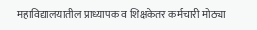महाविद्यालयातील प्राध्यापक व शिक्षकेतर कर्मचारी मोठ्या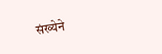संख्येने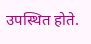उपस्थित होते.